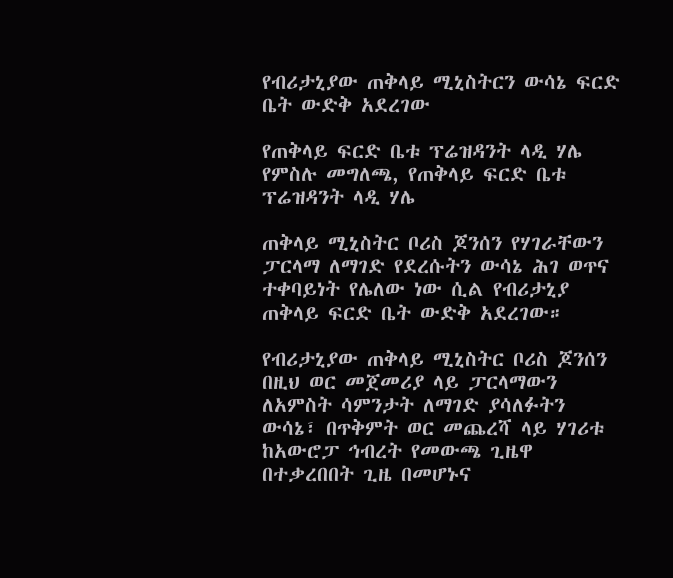የብሪታኒያው ጠቅላይ ሚኒስትርን ውሳኔ ፍርድ ቤት ውድቅ አደረገው

የጠቅላይ ፍርድ ቤቱ ፕሬዝዳንት ላዲ ሃሌ
የምስሉ መግለጫ, የጠቅላይ ፍርድ ቤቱ ፕሬዝዳንት ላዲ ሃሌ

ጠቅላይ ሚኒስትር ቦሪስ ጆንሰን የሃገራቸውን ፓርላማ ለማገድ የደረሱትን ውሳኔ ሕገ ወጥና ተቀባይነት የሌለው ነው ሲል የብሪታኒያ ጠቅላይ ፍርድ ቤት ውድቅ አደረገው።

የብሪታኒያው ጠቅላይ ሚኒስትር ቦሪስ ጆንሰን በዚህ ወር መጀመሪያ ላይ ፓርላማውን ለአምስት ሳምንታት ለማገድ ያሳለፉትን ውሳኔ፣ በጥቅምት ወር መጨረሻ ላይ ሃገሪቱ ከአውሮፓ ኅብረት የመውጫ ጊዜዋ በተቃረበበት ጊዜ በመሆኑና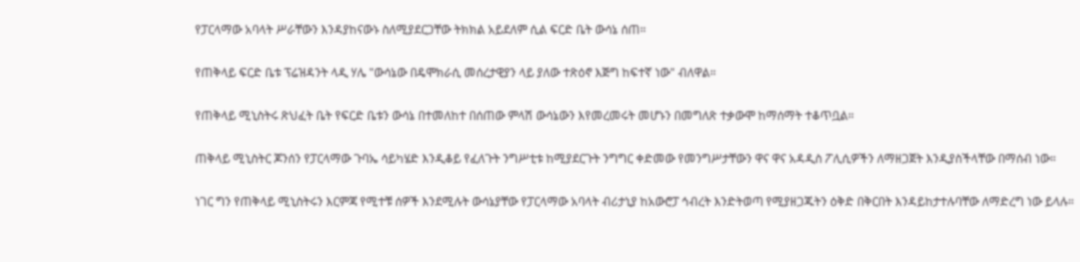የፓርላማው አባላት ሥራቸውን እንዳያከናውኑ ስለሚያደርጋቸው ትክክል አይደለም ሲል ፍርድ ቤት ውሳኔ ሰጠ።

የጠቅላይ ፍርድ ቤቱ ፕሬዝዳንት ላዲ ሃሌ "ውሳኔው በዴሞክራሲ መሰረታዊያን ላይ ያለው ተጽዕኖ እጅግ ከፍተኛ ነው" ብለዋል።

የጠቅላይ ሚኒስትሩ ጽህፈት ቤት የፍርድ ቤቱን ውሳኔ በተመለከተ በሰጠው ምላሽ ውሳኔውን እየመረመሩት መሆኑን በመግለጽ ተቃውሞ ከማሰማት ተቆጥቧል።

ጠቅላይ ሚኒስትር ጆንሰን የፓርላማው ጉባኤ ሳይካሄድ እንዲቆይ የፈለጉት ንግሥቲቱ ከሚያደርጉት ንግግር ቀድመው የመንግሥታቸውን ዋና ዋና አዳዲስ ፖሊሲዎችን ለማዘጋጀት እንዲያስችላቸው በማሰብ ነው።

ነገር ግን የጠቅላይ ሚኒስትሩን እርምጃ የሚተቹ ሰዎች እንደሚሉት ውሳኔያቸው የፓርላማው አባላት ብሪታኒያ ከአውሮፓ ኅብረት እንድትወጣ የሚያዘጋጁትን ዕቅድ በቅርበት እንዳይከታተሉባቸው ለማድረግ ነው ይላሉ።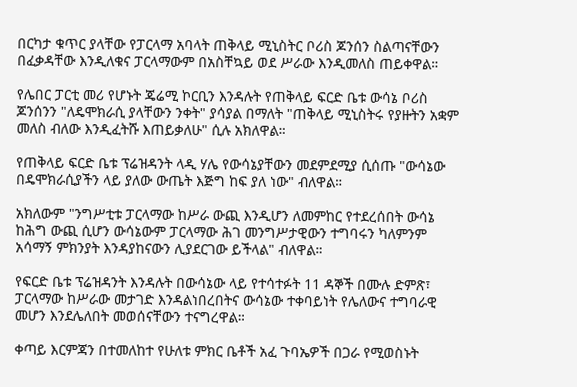በርካታ ቁጥር ያላቸው የፓርላማ አባላት ጠቅላይ ሚኒስትር ቦሪስ ጆንሰን ስልጣናቸውን በፈቃዳቸው እንዲለቁና ፓርላማውም በአስቸኳይ ወደ ሥራው እንዲመለስ ጠይቀዋል።

የሌበር ፓርቲ መሪ የሆኑት ጄሬሚ ኮርቢን እንዳሉት የጠቅላይ ፍርድ ቤቱ ውሳኔ ቦሪስ ጆንሰንን "ለዴሞክራሲ ያላቸውን ንቀት" ያሳያል በማለት "ጠቅላይ ሚኒስትሩ የያዙትን አቋም መለስ ብለው እንዲፈትሹ እጠይቃለሁ" ሲሉ አክለዋል።

የጠቅላይ ፍርድ ቤቱ ፕሬዝዳንት ላዲ ሃሌ የውሳኔያቸውን መደምደሚያ ሲሰጡ "ውሳኔው በዴሞክራሲያችን ላይ ያለው ውጤት እጅግ ከፍ ያለ ነው" ብለዋል።

አክለውም "ንግሥቲቱ ፓርላማው ከሥራ ውጪ እንዲሆን ለመምከር የተደረሰበት ውሳኔ ከሕግ ውጪ ሲሆን ውሳኔውም ፓርላማው ሕገ መንግሥታዊውን ተግባሩን ካለምንም አሳማኝ ምክንያት እንዳያከናውን ሊያደርገው ይችላል" ብለዋል።

የፍርድ ቤቱ ፕሬዝዳንት እንዳሉት በውሳኔው ላይ የተሳተፉት 11 ዳኞች በሙሉ ድምጽ፣ ፓርላማው ከሥራው መታገድ እንዳልነበረበትና ውሳኔው ተቀባይነት የሌለውና ተግባራዊ መሆን እንደሌለበት መወሰናቸውን ተናግረዋል።

ቀጣይ እርምጃን በተመለከተ የሁለቱ ምክር ቤቶች አፈ ጉባኤዎች በጋራ የሚወስኑት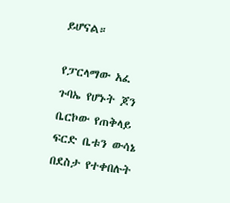ይሆናል።

የፓርላማው አፈ ጉባኤ የሆኑት ጆን ቤርኮው የጠቅላይ ፍርድ ቤቱን ውሳኔ በደስታ የተቀበሉት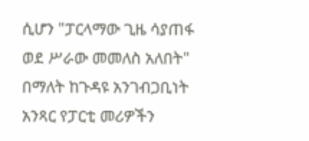ሲሆን "ፓርላማው ጊዜ ሳያጠፋ ወደ ሥራው መመለስ አለበት" በማለት ከጉዳዩ አንገብጋቢነት አንጻር የፓርቲ መሪዎችን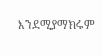እንደሚያማክሩም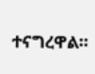ተናግረዋል።